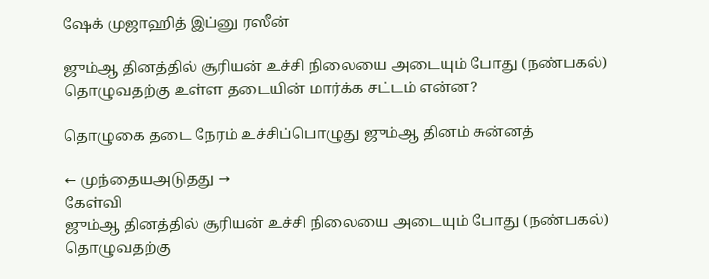ஷேக் முஜாஹித் இப்னு ரஸீன்

ஜும்ஆ தினத்தில் சூரியன் உச்சி நிலையை அடையும் போது (நண்பகல்) தொழுவதற்கு உள்ள தடையின் மார்க்க சட்டம் என்ன?

தொழுகை தடை நேரம் உச்சிப்பொழுது ஜும்ஆ தினம் சுன்னத்

← முந்தையஅடுதது →
கேள்வி
ஜும்ஆ தினத்தில் சூரியன் உச்சி நிலையை அடையும் போது (நண்பகல்) தொழுவதற்கு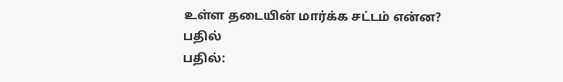உள்ள தடையின் மார்க்க சட்டம் என்ன?
பதில்
பதில்: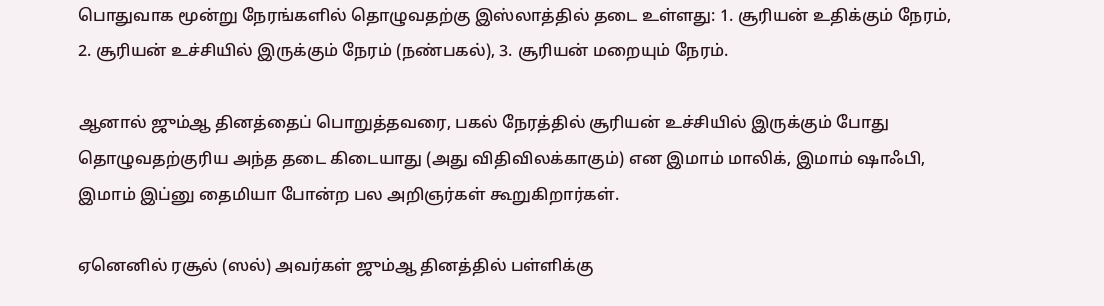பொதுவாக மூன்று நேரங்களில் தொழுவதற்கு இஸ்லாத்தில் தடை உள்ளது: 1. சூரியன் உதிக்கும் நேரம், 2. சூரியன் உச்சியில் இருக்கும் நேரம் (நண்பகல்), 3. சூரியன் மறையும் நேரம்.

ஆனால் ஜும்ஆ தினத்தைப் பொறுத்தவரை, பகல் நேரத்தில் சூரியன் உச்சியில் இருக்கும் போது தொழுவதற்குரிய அந்த தடை கிடையாது (அது விதிவிலக்காகும்) என இமாம் மாலிக், இமாம் ஷாஃபி, இமாம் இப்னு தைமியா போன்ற பல அறிஞர்கள் கூறுகிறார்கள்.

ஏனெனில் ரசூல் (ஸல்) அவர்கள் ஜும்ஆ தினத்தில் பள்ளிக்கு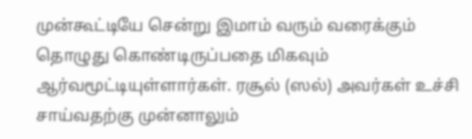முன்கூட்டியே சென்று இமாம் வரும் வரைக்கும் தொழுது கொண்டிருப்பதை மிகவும் ஆர்வமூட்டியுள்ளார்கள். ரசூல் (ஸல்) அவர்கள் உச்சி சாய்வதற்கு முன்னாலும்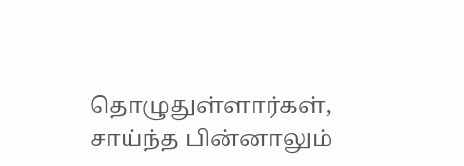தொழுதுள்ளார்கள், சாய்ந்த பின்னாலும்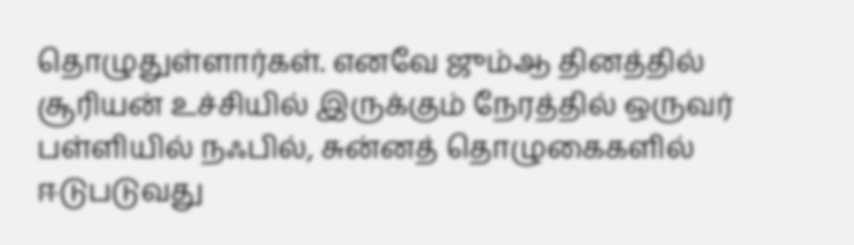தொழுதுள்ளார்கள். எனவே ஜும்ஆ தினத்தில் சூரியன் உச்சியில் இருக்கும் நேரத்தில் ஒருவர் பள்ளியில் நஃபில், சுன்னத் தொழுகைகளில் ஈடுபடுவது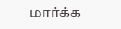மார்க்க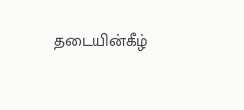தடையின்கீழ்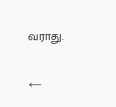வராது.

←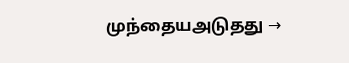முந்தையஅடுதது →